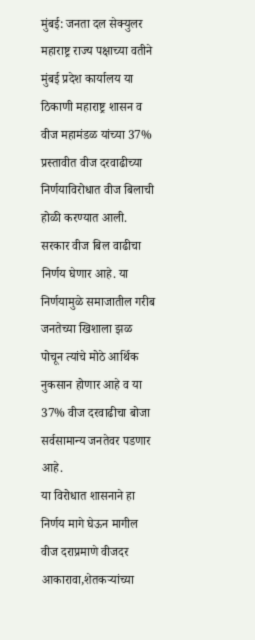मुंबई: जनता दल सेक्युलर महाराष्ट्र राज्य पक्षाच्या वतीने मुंबई प्रदेश कार्यालय या ठिकाणी महाराष्ट्र शासन व वीज महामंडळ यांच्या 37% प्रस्तावीत वीज दरवाढीच्या निर्णयाविरोधात वीज बिलाची होळी करण्यात आली. सरकार वीज बिल वाढीचा निर्णय घेणार आहे. या निर्णयामुळे समाजातील गरीब जनतेच्या खिशाला झळ पोचून त्यांचे मोठे आर्थिक नुकसान होणार आहे व या 37% वीज दरवाढीचा बोजा सर्वसामान्य जनतेवर पडणार आहे.
या विरोधात शासनाने हा निर्णय मागे घेऊन मागील वीज दराप्रमाणे वीजदर आकारावा,शेतकऱ्यांच्या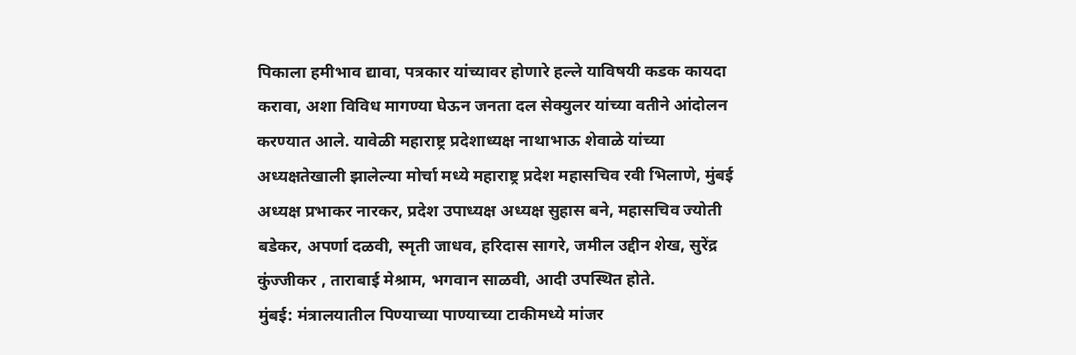पिकाला हमीभाव द्यावा, पत्रकार यांच्यावर होणारे हल्ले याविषयी कडक कायदा करावा, अशा विविध मागण्या घेऊन जनता दल सेक्युलर यांच्या वतीने आंदोलन करण्यात आले. यावेळी महाराष्ट्र प्रदेशाध्यक्ष नाथाभाऊ शेवाळे यांच्या अध्यक्षतेखाली झालेल्या मोर्चा मध्ये महाराष्ट्र प्रदेश महासचिव रवी भिलाणे, मुंबई अध्यक्ष प्रभाकर नारकर, प्रदेश उपाध्यक्ष अध्यक्ष सुहास बने, महासचिव ज्योती बडेकर, अपर्णा दळवी, स्मृती जाधव, हरिदास सागरे, जमील उद्दीन शेख, सुरेंद्र कुंज्जीकर , ताराबाई मेश्राम, भगवान साळवी, आदी उपस्थित होते.
मुंबई: मंत्रालयातील पिण्याच्या पाण्याच्या टाकीमध्ये मांजर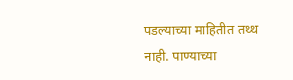पडल्याच्या माहितीत तथ्थ नाही. पाण्याच्या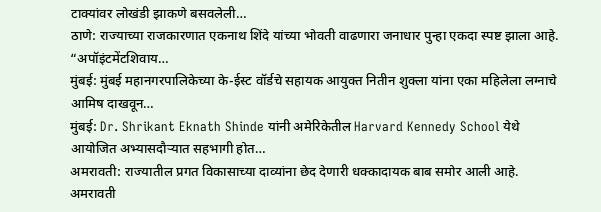टाक्यांवर लोखंडी झाकणे बसवलेली…
ठाणे: राज्याच्या राजकारणात एकनाथ शिंदे यांच्या भोवती वाढणारा जनाधार पुन्हा एकदा स्पष्ट झाला आहे. “अपॉइंटमेंटशिवाय…
मुंबई: मुंबई महानगरपालिकेच्या के-ईस्ट वॉर्डचे सहायक आयुक्त नितीन शुक्ला यांना एका महिलेला लग्नाचे आमिष दाखवून…
मुंबई: Dr. Shrikant Eknath Shinde यांनी अमेरिकेतील Harvard Kennedy School येथे आयोजित अभ्यासदौऱ्यात सहभागी होत…
अमरावती: राज्यातील प्रगत विकासाच्या दाव्यांना छेद देणारी धक्कादायक बाब समोर आली आहे. अमरावती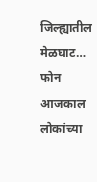जिल्ह्यातील मेळघाट…
फोन आजकाल लोकांच्या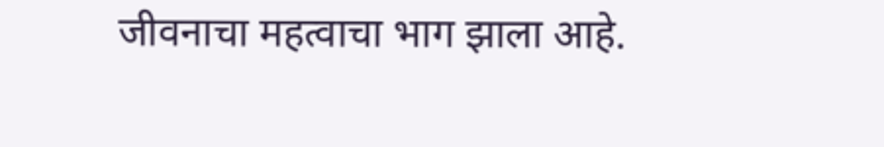जीवनाचा महत्वाचा भाग झाला आहे.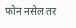फोन नसेल तर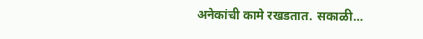अनेकांची कामे रखडतात. सकाळी…